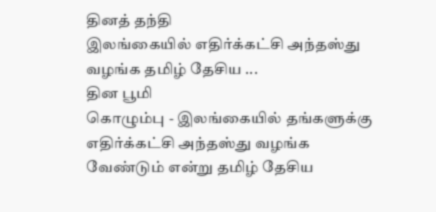தினத் தந்தி
இலங்கையில் எதிர்க்கட்சி அந்தஸ்து வழங்க தமிழ் தேசிய ...
தின பூமி
கொழும்பு - இலங்கையில் தங்களுக்கு எதிர்க்கட்சி அந்தஸ்து வழங்க வேண்டும் என்று தமிழ் தேசிய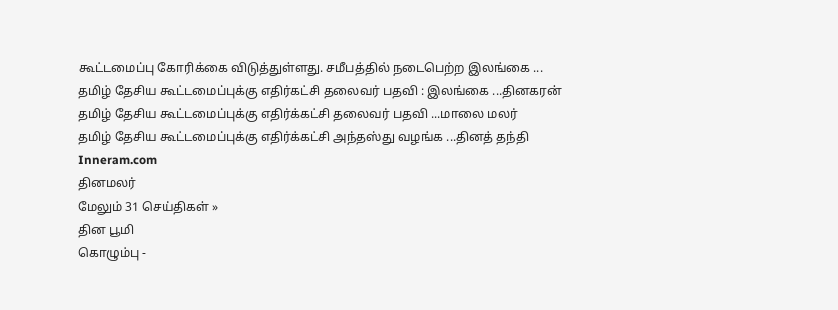கூட்டமைப்பு கோரிக்கை விடுத்துள்ளது. சமீபத்தில் நடைபெற்ற இலங்கை ...
தமிழ் தேசிய கூட்டமைப்புக்கு எதிர்கட்சி தலைவர் பதவி : இலங்கை ...தினகரன்
தமிழ் தேசிய கூட்டமைப்புக்கு எதிர்க்கட்சி தலைவர் பதவி ...மாலை மலர்
தமிழ் தேசிய கூட்டமைப்புக்கு எதிர்க்கட்சி அந்தஸ்து வழங்க ...தினத் தந்தி
Inneram.com
தினமலர்
மேலும் 31 செய்திகள் »
தின பூமி
கொழும்பு -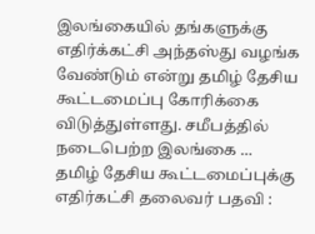இலங்கையில் தங்களுக்கு எதிர்க்கட்சி அந்தஸ்து வழங்க வேண்டும் என்று தமிழ் தேசிய கூட்டமைப்பு கோரிக்கை விடுத்துள்ளது. சமீபத்தில் நடைபெற்ற இலங்கை ...
தமிழ் தேசிய கூட்டமைப்புக்கு எதிர்கட்சி தலைவர் பதவி :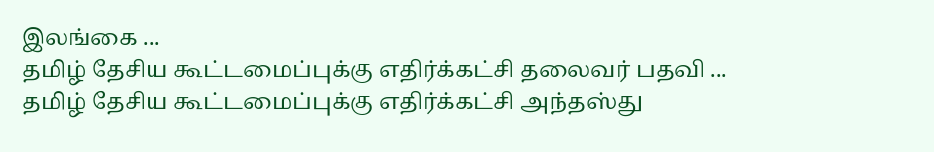இலங்கை ...
தமிழ் தேசிய கூட்டமைப்புக்கு எதிர்க்கட்சி தலைவர் பதவி ...
தமிழ் தேசிய கூட்டமைப்புக்கு எதிர்க்கட்சி அந்தஸ்து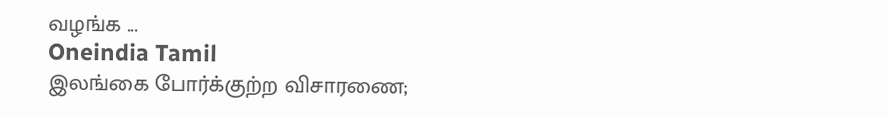வழங்க ...
Oneindia Tamil
இலங்கை போர்க்குற்ற விசாரணை;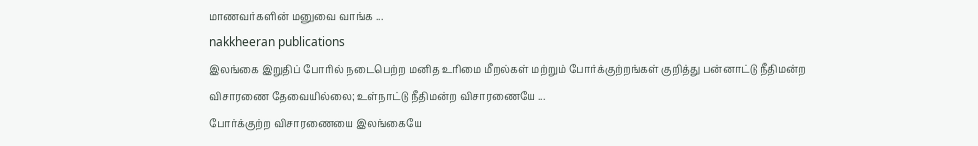மாணவர்களின் மனுவை வாங்க ...
nakkheeran publications
இலங்கை இறுதிப் போரில் நடைபெற்ற மனித உரிமை மீறல்கள் மற்றும் போர்க்குற்றங்கள் குறித்து பன்னாட்டு நீதிமன்ற விசாரணை தேவையில்லை; உள்நாட்டு நீதிமன்ற விசாரணையே ...
போர்க்குற்ற விசாரணையை இலங்கையே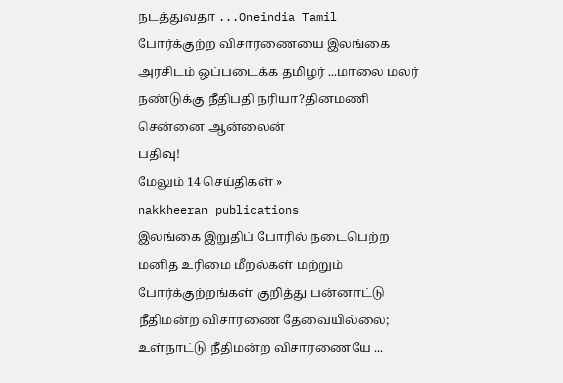நடத்துவதா ...Oneindia Tamil
போர்க்குற்ற விசாரணையை இலங்கை அரசிடம் ஒப்படைக்க தமிழர் ...மாலை மலர்
நண்டுக்கு நீதிபதி நரியா?தினமணி
சென்னை ஆன்லைன்
பதிவு!
மேலும் 14 செய்திகள் »
nakkheeran publications
இலங்கை இறுதிப் போரில் நடைபெற்ற மனித உரிமை மீறல்கள் மற்றும் போர்க்குற்றங்கள் குறித்து பன்னாட்டு நீதிமன்ற விசாரணை தேவையில்லை; உள்நாட்டு நீதிமன்ற விசாரணையே ...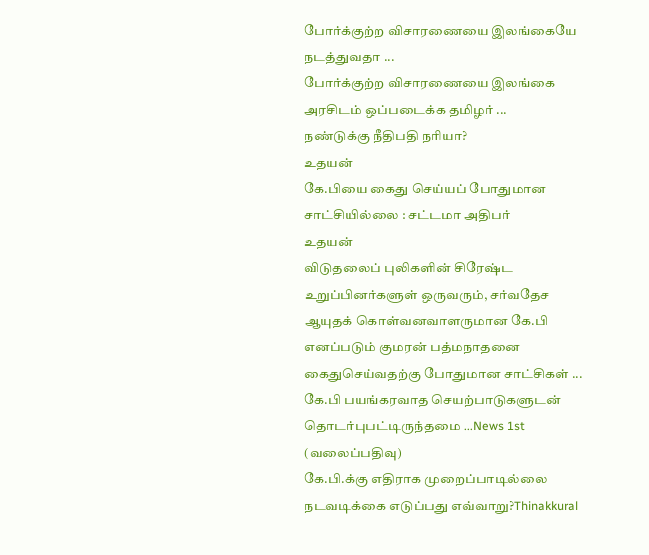போர்க்குற்ற விசாரணையை இலங்கையே நடத்துவதா ...
போர்க்குற்ற விசாரணையை இலங்கை அரசிடம் ஒப்படைக்க தமிழர் ...
நண்டுக்கு நீதிபதி நரியா?
உதயன்
கே.பியை கைது செய்யப் போதுமான சாட்சியில்லை : சட்டமா அதிபர்
உதயன்
விடுதலைப் புலிகளின் சிரேஷ்ட உறுப்பினர்களுள் ஒருவரும், சர்வதேச ஆயுதக் கொள்வனவாளருமான கே.பி எனப்படும் குமரன் பத்மநாதனை கைதுசெய்வதற்கு போதுமான சாட்சிகள் ...
கே.பி பயங்கரவாத செயற்பாடுகளுடன் தொடர்புபட்டிருந்தமை ...News 1st (வலைப்பதிவு)
கே.பி.க்கு எதிராக முறைப்பாடில்லை நடவடிக்கை எடுப்பது எவ்வாறு?Thinakkural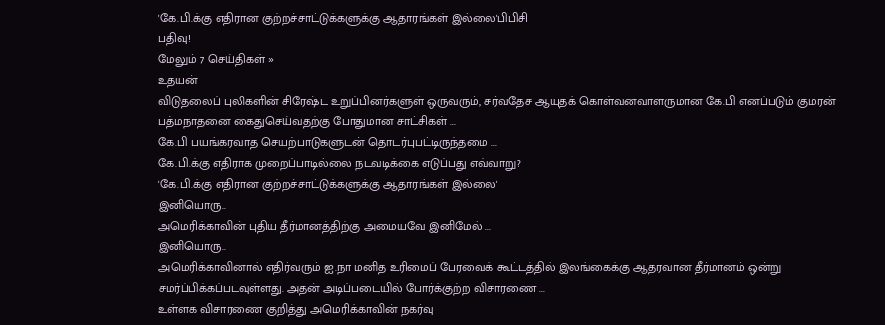'கே.பி.க்கு எதிரான குற்றச்சாட்டுக்களுக்கு ஆதாரங்கள் இல்லை'பிபிசி
பதிவு!
மேலும் 7 செய்திகள் »
உதயன்
விடுதலைப் புலிகளின் சிரேஷ்ட உறுப்பினர்களுள் ஒருவரும், சர்வதேச ஆயுதக் கொள்வனவாளருமான கே.பி எனப்படும் குமரன் பத்மநாதனை கைதுசெய்வதற்கு போதுமான சாட்சிகள் ...
கே.பி பயங்கரவாத செயற்பாடுகளுடன் தொடர்புபட்டிருந்தமை ...
கே.பி.க்கு எதிராக முறைப்பாடில்லை நடவடிக்கை எடுப்பது எவ்வாறு?
'கே.பி.க்கு எதிரான குற்றச்சாட்டுக்களுக்கு ஆதாரங்கள் இல்லை'
இனியொரு..
அமெரிக்காவின் புதிய தீர்மானத்திற்கு அமையவே இனிமேல் ...
இனியொரு..
அமெரிக்காவினால் எதிர்வரும் ஐ.நா மனித உரிமைப் பேரவைக் கூட்டத்தில் இலங்கைக்கு ஆதரவான தீர்மானம் ஒன்று சமர்ப்பிக்கப்படவுள்ளது. அதன் அடிப்படையில் போர்க்குற்ற விசாரணை ...
உள்ளக விசாரணை குறித்து அமெரிக்காவின் நகர்வு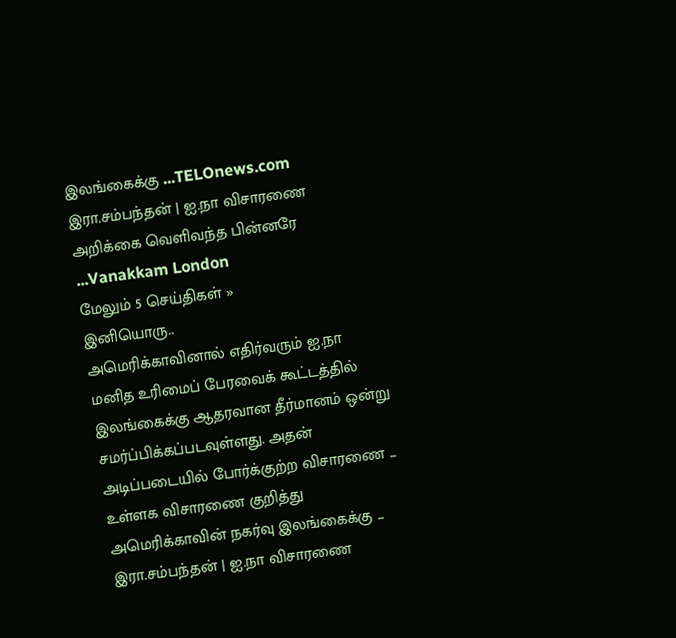இலங்கைக்கு ...TELOnews.com
இரா.சம்பந்தன் | ஐ.நா விசாரணை அறிக்கை வெளிவந்த பின்னரே ...Vanakkam London
மேலும் 5 செய்திகள் »
இனியொரு..
அமெரிக்காவினால் எதிர்வரும் ஐ.நா மனித உரிமைப் பேரவைக் கூட்டத்தில் இலங்கைக்கு ஆதரவான தீர்மானம் ஒன்று சமர்ப்பிக்கப்படவுள்ளது. அதன் அடிப்படையில் போர்க்குற்ற விசாரணை ...
உள்ளக விசாரணை குறித்து அமெரிக்காவின் நகர்வு இலங்கைக்கு ...
இரா.சம்பந்தன் | ஐ.நா விசாரணை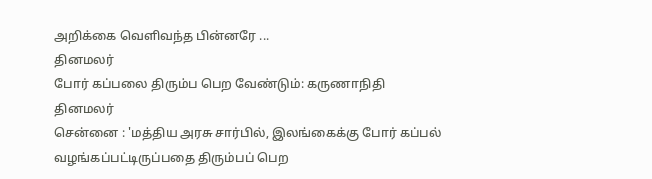அறிக்கை வெளிவந்த பின்னரே ...
தினமலர்
போர் கப்பலை திரும்ப பெற வேண்டும்: கருணாநிதி
தினமலர்
சென்னை : 'மத்திய அரசு சார்பில், இலங்கைக்கு போர் கப்பல் வழங்கப்பட்டிருப்பதை திரும்பப் பெற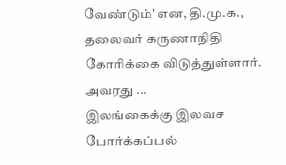வேண்டும்' என, தி.மு.க., தலைவர் கருணாநிதி கோரிக்கை விடுத்துள்ளார். அவரது ...
இலங்கைக்கு இலவச போர்க்கப்பல்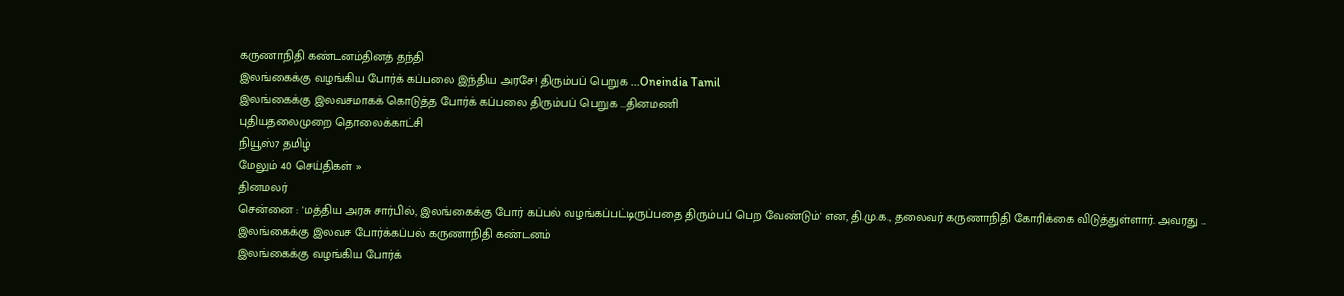கருணாநிதி கண்டனம்தினத் தந்தி
இலங்கைக்கு வழங்கிய போர்க் கப்பலை இந்திய அரசே! திரும்பப் பெறுக ...Oneindia Tamil
இலங்கைக்கு இலவசமாகக் கொடுத்த போர்க் கப்பலை திரும்பப் பெறுக ...தினமணி
புதியதலைமுறை தொலைக்காட்சி
நியூஸ்7 தமிழ்
மேலும் 40 செய்திகள் »
தினமலர்
சென்னை : 'மத்திய அரசு சார்பில், இலங்கைக்கு போர் கப்பல் வழங்கப்பட்டிருப்பதை திரும்பப் பெற வேண்டும்' என, தி.மு.க., தலைவர் கருணாநிதி கோரிக்கை விடுத்துள்ளார். அவரது ...
இலங்கைக்கு இலவச போர்க்கப்பல் கருணாநிதி கண்டனம்
இலங்கைக்கு வழங்கிய போர்க்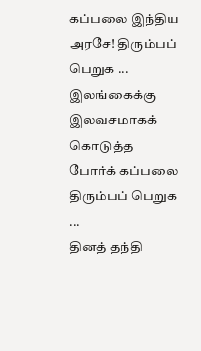கப்பலை இந்திய அரசே! திரும்பப் பெறுக ...
இலங்கைக்கு இலவசமாகக் கொடுத்த போர்க் கப்பலை திரும்பப் பெறுக ...
தினத் தந்தி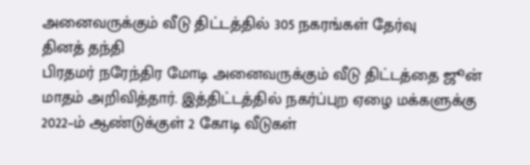அனைவருக்கும் வீடு திட்டத்தில் 305 நகரங்கள் தேர்வு
தினத் தந்தி
பிரதமர் நரேந்திர மோடி அனைவருக்கும் வீடு திட்டத்தை ஜூன் மாதம் அறிவித்தார். இத்திட்டத்தில் நகர்ப்புற ஏழை மக்களுக்கு 2022–ம் ஆண்டுக்குள் 2 கோடி வீடுகள்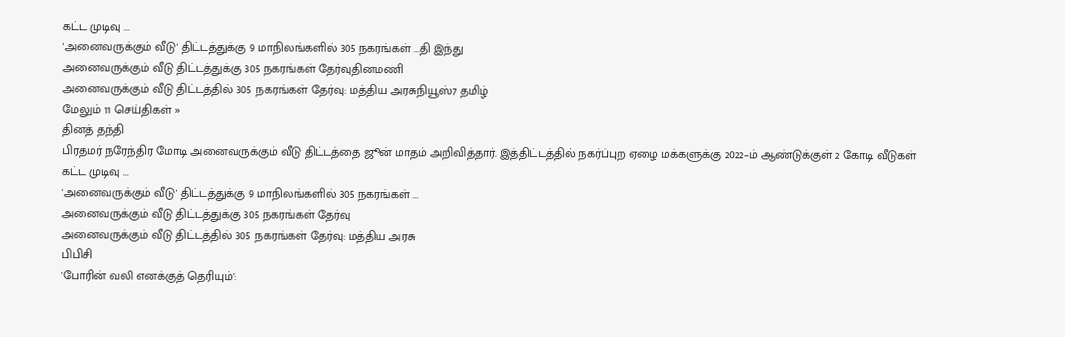கட்ட முடிவு ...
'அனைவருக்கும் வீடு' திட்டத்துக்கு 9 மாநிலங்களில் 305 நகரங்கள் ...தி இந்து
அனைவருக்கும் வீடு திட்டத்துக்கு 305 நகரங்கள் தேர்வுதினமணி
அனைவருக்கும் வீடு திட்டத்தில் 305 நகரங்கள் தேர்வு: மத்திய அரசுநியூஸ்7 தமிழ்
மேலும் 11 செய்திகள் »
தினத் தந்தி
பிரதமர் நரேந்திர மோடி அனைவருக்கும் வீடு திட்டத்தை ஜூன் மாதம் அறிவித்தார். இத்திட்டத்தில் நகர்ப்புற ஏழை மக்களுக்கு 2022–ம் ஆண்டுக்குள் 2 கோடி வீடுகள் கட்ட முடிவு ...
'அனைவருக்கும் வீடு' திட்டத்துக்கு 9 மாநிலங்களில் 305 நகரங்கள் ...
அனைவருக்கும் வீடு திட்டத்துக்கு 305 நகரங்கள் தேர்வு
அனைவருக்கும் வீடு திட்டத்தில் 305 நகரங்கள் தேர்வு: மத்திய அரசு
பிபிசி
'போரின் வலி எனக்குத் தெரியும்':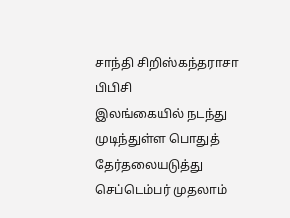சாந்தி சிறிஸ்கந்தராசா
பிபிசி
இலங்கையில் நடந்து முடிந்துள்ள பொதுத் தேர்தலையடுத்து செப்டெம்பர் முதலாம்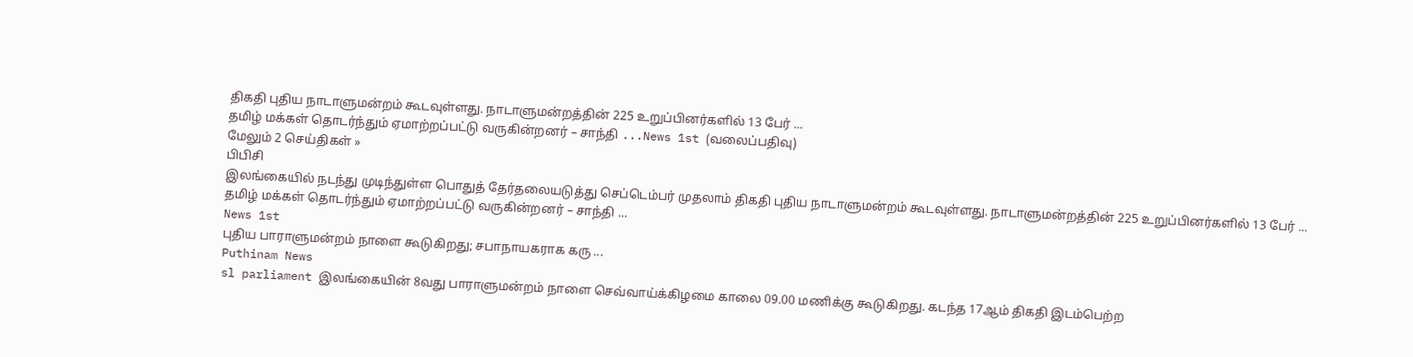திகதி புதிய நாடாளுமன்றம் கூடவுள்ளது. நாடாளுமன்றத்தின் 225 உறுப்பினர்களில் 13 பேர் ...
தமிழ் மக்கள் தொடர்ந்தும் ஏமாற்றப்பட்டு வருகின்றனர் – சாந்தி ...News 1st (வலைப்பதிவு)
மேலும் 2 செய்திகள் »
பிபிசி
இலங்கையில் நடந்து முடிந்துள்ள பொதுத் தேர்தலையடுத்து செப்டெம்பர் முதலாம் திகதி புதிய நாடாளுமன்றம் கூடவுள்ளது. நாடாளுமன்றத்தின் 225 உறுப்பினர்களில் 13 பேர் ...
தமிழ் மக்கள் தொடர்ந்தும் ஏமாற்றப்பட்டு வருகின்றனர் – சாந்தி ...
News 1st
புதிய பாராளுமன்றம் நாளை கூடுகிறது; சபாநாயகராக கரு ...
Puthinam News
sl parliament இலங்கையின் 8வது பாராளுமன்றம் நாளை செவ்வாய்க்கிழமை காலை 09.00 மணிக்கு கூடுகிறது. கடந்த 17ஆம் திகதி இடம்பெற்ற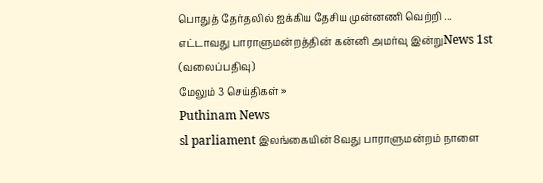பொதுத் தேர்தலில் ஐக்கிய தேசிய முன்னணி வெற்றி ...
எட்டாவது பாராளுமன்றத்தின் கன்னி அமர்வு இன்றுNews 1st (வலைப்பதிவு)
மேலும் 3 செய்திகள் »
Puthinam News
sl parliament இலங்கையின் 8வது பாராளுமன்றம் நாளை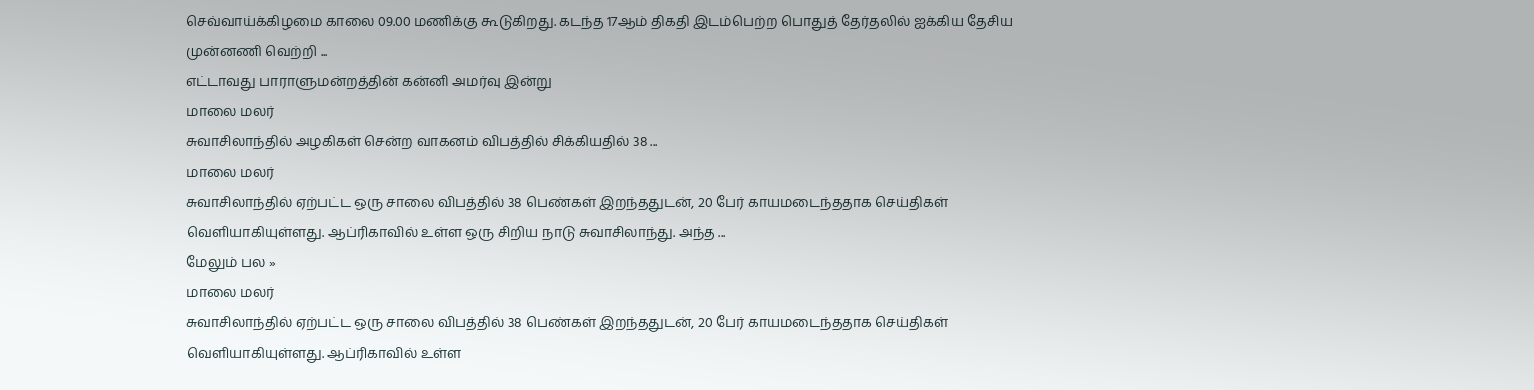செவ்வாய்க்கிழமை காலை 09.00 மணிக்கு கூடுகிறது. கடந்த 17ஆம் திகதி இடம்பெற்ற பொதுத் தேர்தலில் ஐக்கிய தேசிய முன்னணி வெற்றி ...
எட்டாவது பாராளுமன்றத்தின் கன்னி அமர்வு இன்று
மாலை மலர்
சுவாசிலாந்தில் அழகிகள் சென்ற வாகனம் விபத்தில் சிக்கியதில் 38 ...
மாலை மலர்
சுவாசிலாந்தில் ஏற்பட்ட ஒரு சாலை விபத்தில் 38 பெண்கள் இறந்ததுடன், 20 பேர் காயமடைந்ததாக செய்திகள் வெளியாகியுள்ளது. ஆப்ரிகாவில் உள்ள ஒரு சிறிய நாடு சுவாசிலாந்து. அந்த ...
மேலும் பல »
மாலை மலர்
சுவாசிலாந்தில் ஏற்பட்ட ஒரு சாலை விபத்தில் 38 பெண்கள் இறந்ததுடன், 20 பேர் காயமடைந்ததாக செய்திகள் வெளியாகியுள்ளது. ஆப்ரிகாவில் உள்ள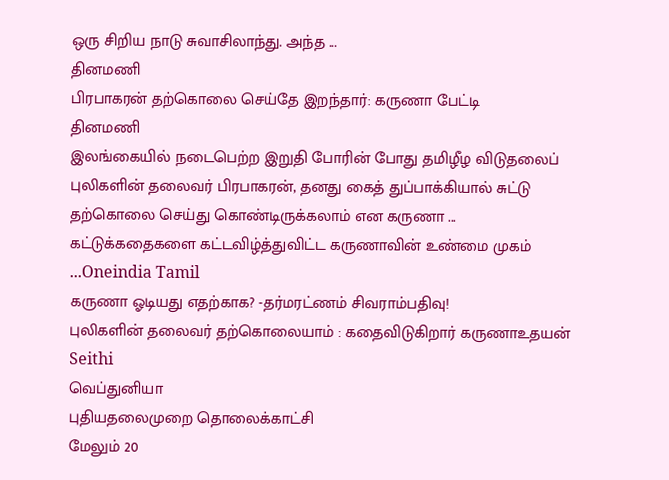ஒரு சிறிய நாடு சுவாசிலாந்து. அந்த ...
தினமணி
பிரபாகரன் தற்கொலை செய்தே இறந்தார்: கருணா பேட்டி
தினமணி
இலங்கையில் நடைபெற்ற இறுதி போரின் போது தமிழீழ விடுதலைப் புலிகளின் தலைவர் பிரபாகரன், தனது கைத் துப்பாக்கியால் சுட்டு தற்கொலை செய்து கொண்டிருக்கலாம் என கருணா ...
கட்டுக்கதைகளை கட்டவிழ்த்துவிட்ட கருணாவின் உண்மை முகம் ...Oneindia Tamil
கருணா ஓடியது எதற்காக? -தர்மரட்ணம் சிவராம்பதிவு!
புலிகளின் தலைவர் தற்கொலையாம் : கதைவிடுகிறார் கருணாஉதயன்
Seithi
வெப்துனியா
புதியதலைமுறை தொலைக்காட்சி
மேலும் 20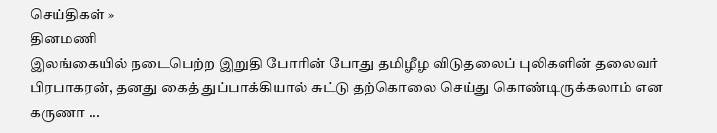செய்திகள் »
தினமணி
இலங்கையில் நடைபெற்ற இறுதி போரின் போது தமிழீழ விடுதலைப் புலிகளின் தலைவர் பிரபாகரன், தனது கைத் துப்பாக்கியால் சுட்டு தற்கொலை செய்து கொண்டிருக்கலாம் என கருணா ...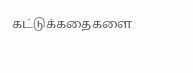கட்டுக்கதைகளை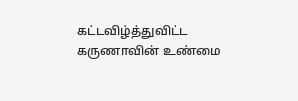கட்டவிழ்த்துவிட்ட கருணாவின் உண்மை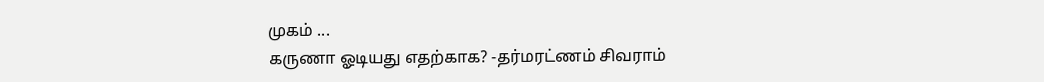முகம் ...
கருணா ஓடியது எதற்காக? -தர்மரட்ணம் சிவராம்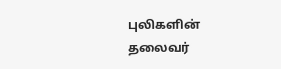புலிகளின் தலைவர்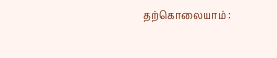தற்கொலையாம் :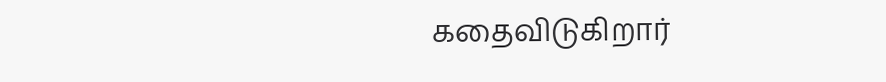கதைவிடுகிறார்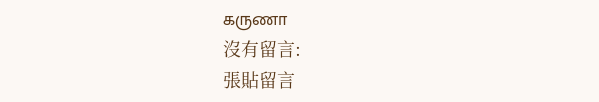கருணா
沒有留言:
張貼留言